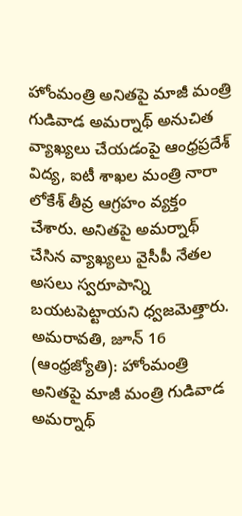హోంమంత్రి అనితపై మాజీ మంత్రి గుడివాడ అమర్నాథ్ అనుచిత వ్యాఖ్యలు చేయడంపై ఆంధ్రప్రదేశ్ విద్య, ఐటీ శాఖల మంత్రి నారా లోకేశ్ తీవ్ర ఆగ్రహం వ్యక్తం చేశారు. అనితపై అమర్నాథ్ చేసిన వ్యాఖ్యలు వైసీపీ నేతల అసలు స్వరూపాన్ని బయటపెట్టాయని ధ్వజమెత్తారు.
అమరావతి, జూన్ 16 (ఆంధ్రజ్యోతి): హోంమంత్రి అనితపై మాజీ మంత్రి గుడివాడ అమర్నాథ్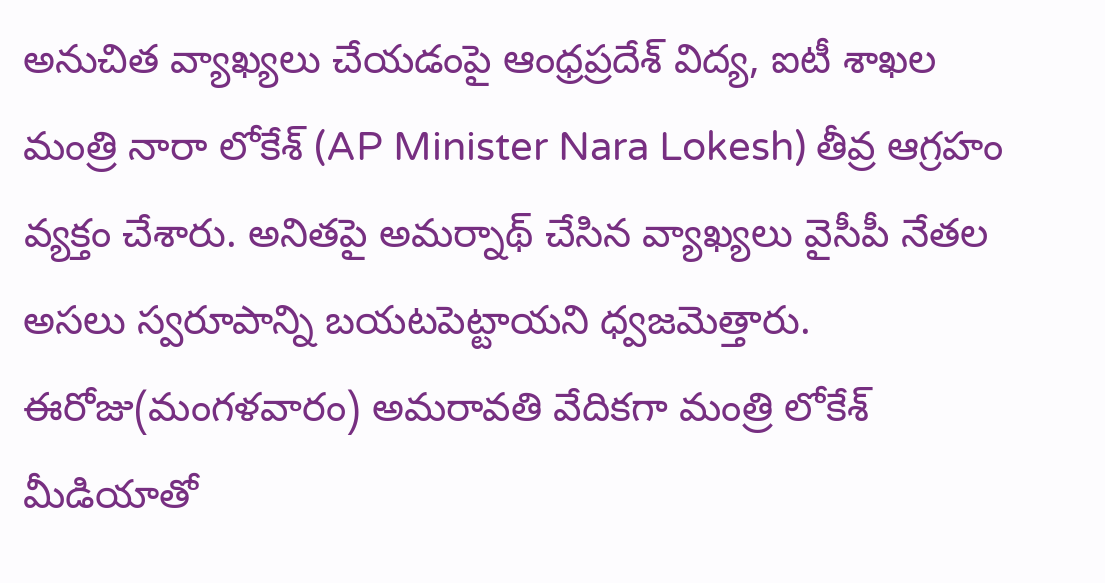అనుచిత వ్యాఖ్యలు చేయడంపై ఆంధ్రప్రదేశ్ విద్య, ఐటీ శాఖల మంత్రి నారా లోకేశ్ (AP Minister Nara Lokesh) తీవ్ర ఆగ్రహం వ్యక్తం చేశారు. అనితపై అమర్నాథ్ చేసిన వ్యాఖ్యలు వైసీపీ నేతల అసలు స్వరూపాన్ని బయటపెట్టాయని ధ్వజమెత్తారు.
ఈరోజు(మంగళవారం) అమరావతి వేదికగా మంత్రి లోకేశ్ మీడియాతో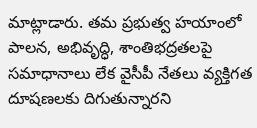మాట్లాడారు. తమ ప్రభుత్వ హయాంలో పాలన, అభివృద్ధి, శాంతిభద్రతలపై సమాధానాలు లేక వైసీపీ నేతలు వ్యక్తిగత దూషణలకు దిగుతున్నారని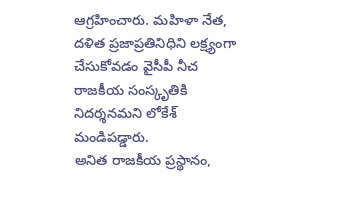ఆగ్రహించారు. మహిళా నేత, దళిత ప్రజాప్రతినిధిని లక్ష్యంగా చేసుకోవడం వైసీపీ నీచ రాజకీయ సంస్కృతికి నిదర్శనమని లోకేశ్ మండిపడ్డారు.
అనిత రాజకీయ ప్రస్థానం,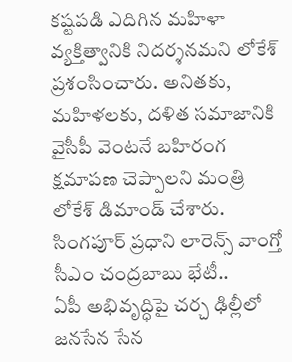కష్టపడి ఎదిగిన మహిళా వ్యక్తిత్వానికి నిదర్శనమని లోకేశ్ ప్రశంసించారు. అనితకు, మహిళలకు, దళిత సమాజానికి వైసీపీ వెంటనే బహిరంగ క్షమాపణ చెప్పాలని మంత్రి లోకేశ్ డిమాండ్ చేశారు. సింగపూర్ ప్రధాని లారెన్స్ వాంగ్తో సీఎం చంద్రబాబు భేటీ..
ఏపీ అభివృద్ధిపై చర్చ ఢిల్లీలో జనసేన సేన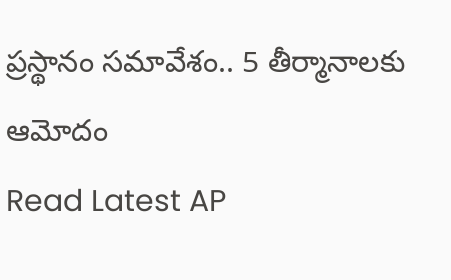ప్రస్థానం సమావేశం.. 5 తీర్మానాలకు ఆమోదం
Read Latest AP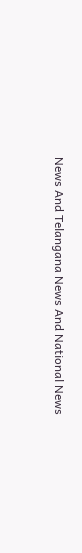News And Telangana News And National News